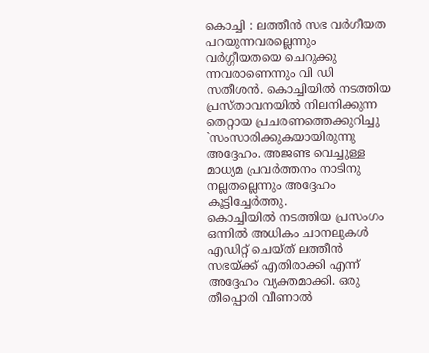കൊച്ചി : ലത്തീൻ സഭ വർഗീയത പറയുന്നവരല്ലെന്നും വർഗ്ഗീയതയെ ചെറുക്കു ന്നവരാണെന്നും വി ഡി സതീശൻ. കൊച്ചിയിൽ നടത്തിയ പ്രസ്താവനയിൽ നിലനിക്കുന്ന തെറ്റായ പ്രചരണത്തെക്കുറിച്ചു `സംസാരിക്കുകയായിരുന്നു അദ്ദേഹം. അജണ്ട വെച്ചുള്ള മാധ്യമ പ്രവർത്തനം നാടിനു നല്ലതല്ലെന്നും അദ്ദേഹം കൂട്ടിച്ചേർത്തു.
കൊച്ചിയിൽ നടത്തിയ പ്രസംഗം ഒന്നിൽ അധികം ചാനലുകൾ എഡിറ്റ് ചെയ്ത് ലത്തീൻ സഭയ്ക്ക് എതിരാക്കി എന്ന് അദ്ദേഹം വ്യക്തമാക്കി. ഒരു തീപ്പൊരി വീണാൽ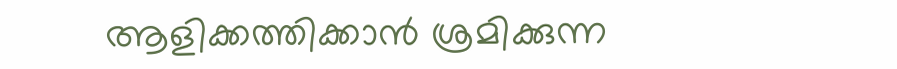ആളിക്കത്തിക്കാൻ ശ്രമിക്കുന്ന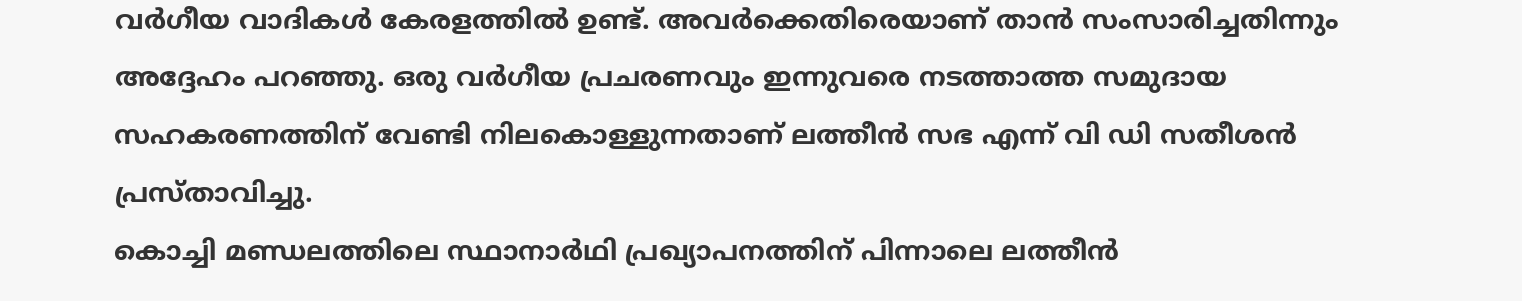വർഗീയ വാദികൾ കേരളത്തിൽ ഉണ്ട്. അവർക്കെതിരെയാണ് താൻ സംസാരിച്ചതിന്നും അദ്ദേഹം പറഞ്ഞു. ഒരു വർഗീയ പ്രചരണവും ഇന്നുവരെ നടത്താത്ത സമുദായ സഹകരണത്തിന് വേണ്ടി നിലകൊള്ളുന്നതാണ് ലത്തീൻ സഭ എന്ന് വി ഡി സതീശൻ പ്രസ്താവിച്ചു.
കൊച്ചി മണ്ഡലത്തിലെ സ്ഥാനാർഥി പ്രഖ്യാപനത്തിന് പിന്നാലെ ലത്തീൻ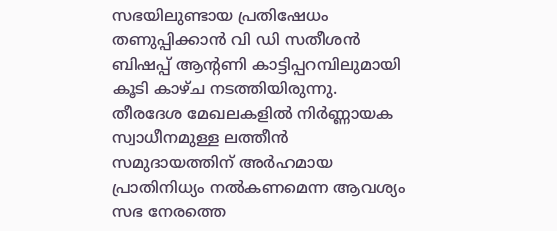സഭയിലുണ്ടായ പ്രതിഷേധം തണുപ്പിക്കാൻ വി ഡി സതീശൻ ബിഷപ്പ് ആന്റണി കാട്ടിപ്പറമ്പിലുമായി കൂടി കാഴ്ച നടത്തിയിരുന്നു. തീരദേശ മേഖലകളിൽ നിർണ്ണായക സ്വാധീനമുള്ള ലത്തീൻ സമുദായത്തിന് അർഹമായ പ്രാതിനിധ്യം നൽകണമെന്ന ആവശ്യം സഭ നേരത്തെ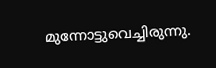മുന്നോട്ടുവെച്ചിരുന്നു.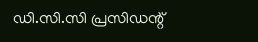ഡി.സി.സി പ്രസിഡന്റ്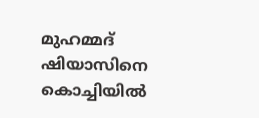മുഹമ്മദ് ഷിയാസിനെ കൊച്ചിയിൽ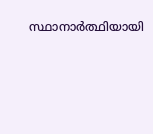സ്ഥാനാർത്ഥിയായി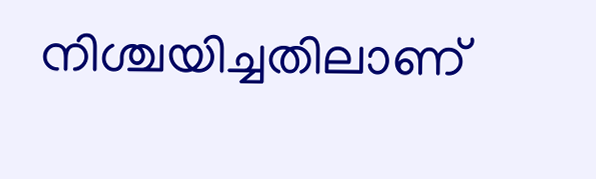നിശ്ചയിച്ചതിലാണ്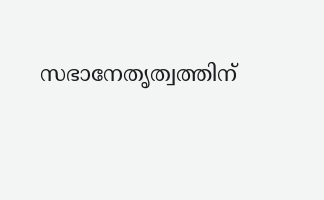സഭാനേതൃത്വത്തിന്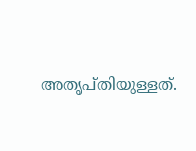അതൃപ്തിയുള്ളത്.